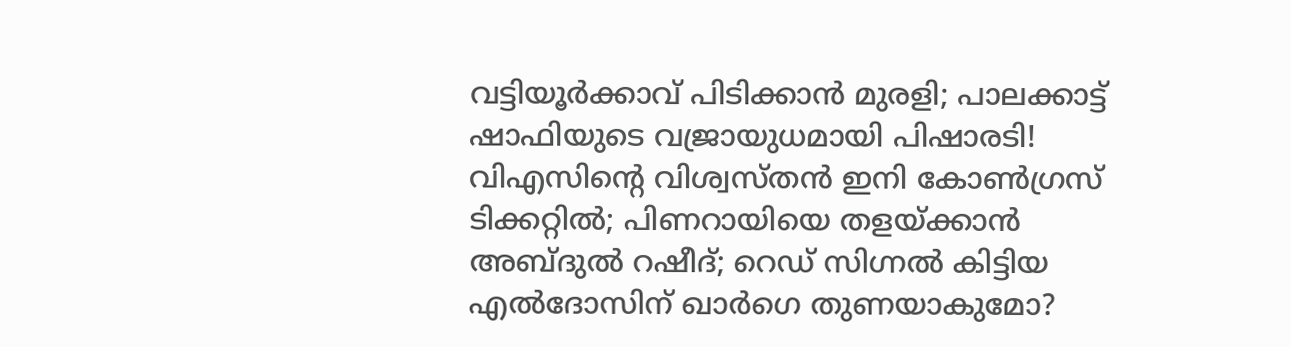വട്ടിയൂര്‍ക്കാവ് പിടിക്കാന്‍ മുരളി; പാലക്കാട്ട് ഷാഫിയുടെ വജ്രായുധമായി പിഷാരടി! വിഎസിന്റെ വിശ്വസ്തന്‍ ഇനി കോണ്‍ഗ്രസ് ടിക്കറ്റില്‍; പിണറായിയെ തളയ്ക്കാന്‍ അബ്ദുല്‍ റഷീദ്; റെഡ് സിഗ്നല്‍ കിട്ടിയ എല്‍ദോസിന് ഖാര്‍ഗെ തുണയാകുമോ?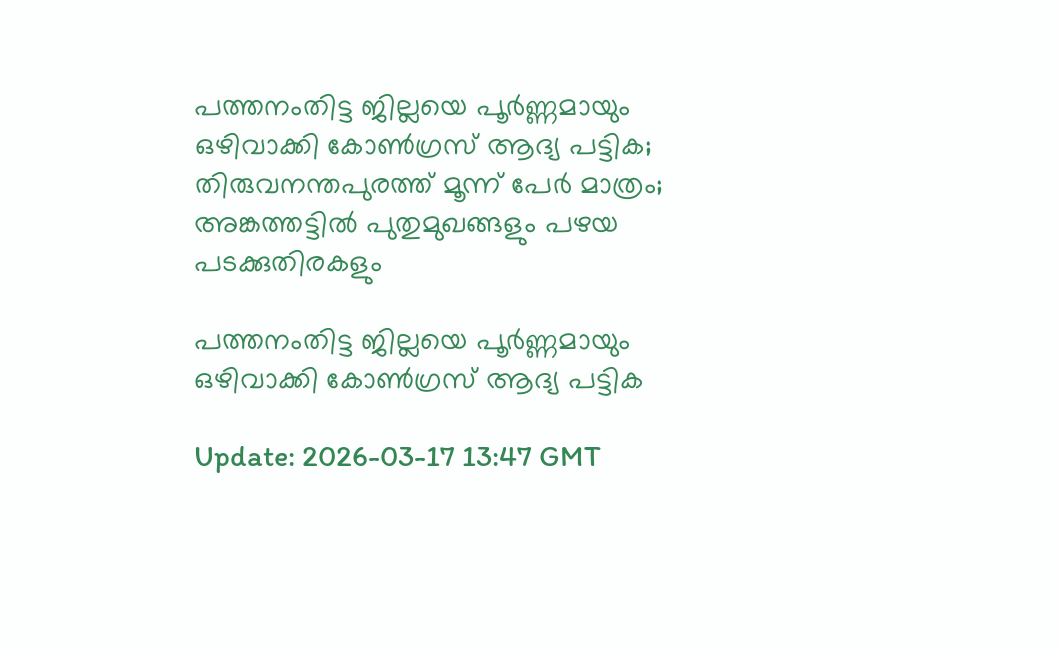പത്തനംതിട്ട ജില്ലയെ പൂര്‍ണ്ണമായും ഒഴിവാക്കി കോണ്‍ഗ്രസ് ആദ്യ പട്ടിക; തിരുവനന്തപുരത്ത് മൂന്ന് പേര്‍ മാത്രം; അങ്കത്തട്ടില്‍ പുതുമുഖങ്ങളും പഴയ പടക്കുതിരകളും

പത്തനംതിട്ട ജില്ലയെ പൂര്‍ണ്ണമായും ഒഴിവാക്കി കോണ്‍ഗ്രസ് ആദ്യ പട്ടിക

Update: 2026-03-17 13:47 GMT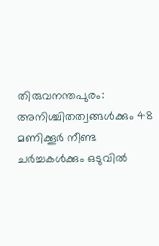തിരുവനന്തപുരം: അനിശ്ചിതത്വങ്ങള്‍ക്കും 48 മണിക്കൂര്‍ നീണ്ട ചര്‍ച്ചകള്‍ക്കും ഒടുവില്‍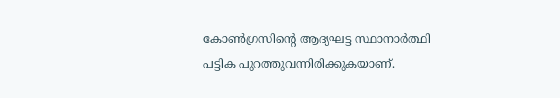കോണ്‍ഗ്രസിന്റെ ആദ്യഘട്ട സ്ഥാനാര്‍ത്ഥി പട്ടിക പുറത്തുവന്നിരിക്കുകയാണ്.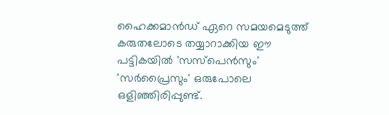ഹൈക്കമാന്‍ഡ് ഏറെ സമയമെടുത്ത് കരുതലോടെ തയ്യാറാക്കിയ ഈ പട്ടികയില്‍ 'സസ്‌പെന്‍സും' 'സര്‍പ്രൈസും' ഒരുപോലെ ഒളിഞ്ഞിരിപ്പുണ്ട്.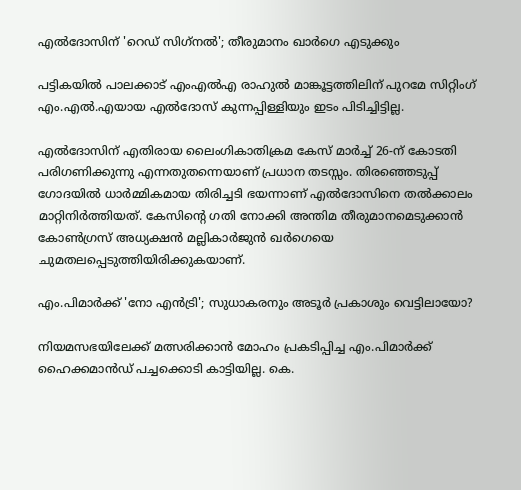എല്‍ദോസിന് 'റെഡ് സിഗ്‌നല്‍'; തീരുമാനം ഖാര്‍ഗെ എടുക്കും

പട്ടികയില്‍ പാലക്കാട് എംഎല്‍എ രാഹുല്‍ മാങ്കൂട്ടത്തിലിന് പുറമേ സിറ്റിംഗ് എം.എല്‍.എയായ എല്‍ദോസ് കുന്നപ്പിള്ളിയും ഇടം പിടിച്ചിട്ടില്ല.

എല്‍ദോസിന് എതിരായ ലൈംഗികാതിക്രമ കേസ് മാര്‍ച്ച് 26-ന് കോടതി പരിഗണിക്കുന്നു എന്നതുതന്നെയാണ് പ്രധാന തടസ്സം. തിരഞ്ഞെടുപ്പ് ഗോദയില്‍ ധാര്‍മ്മികമായ തിരിച്ചടി ഭയന്നാണ് എല്‍ദോസിനെ തല്‍ക്കാലം മാറ്റിനിര്‍ത്തിയത്. കേസിന്റെ ഗതി നോക്കി അന്തിമ തീരുമാനമെടുക്കാന്‍ കോണ്‍ഗ്രസ് അധ്യക്ഷന്‍ മല്ലികാര്‍ജുന്‍ ഖര്‍ഗെയെ ചുമതലപ്പെടുത്തിയിരിക്കുകയാണ്.

എം.പിമാര്‍ക്ക് 'നോ എന്‍ട്രി'; സുധാകരനും അടൂര്‍ പ്രകാശും വെട്ടിലായോ?

നിയമസഭയിലേക്ക് മത്സരിക്കാന്‍ മോഹം പ്രകടിപ്പിച്ച എം.പിമാര്‍ക്ക് ഹൈക്കമാന്‍ഡ് പച്ചക്കൊടി കാട്ടിയില്ല. കെ.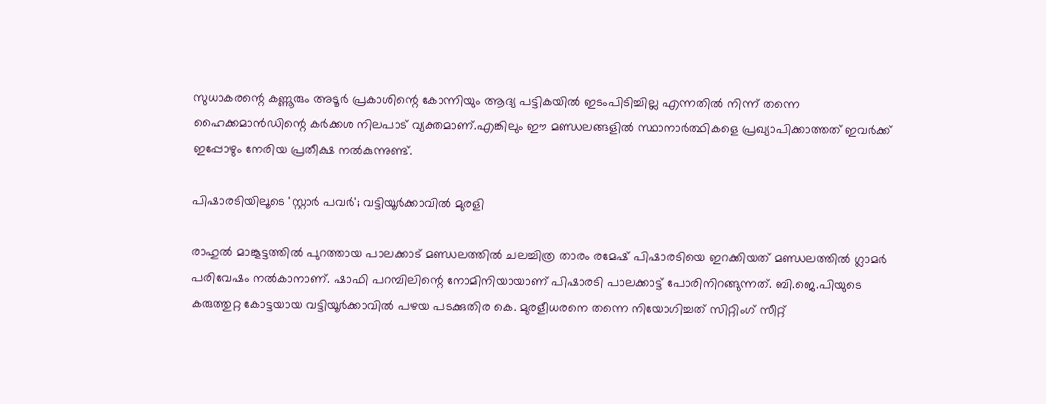സുധാകരന്റെ കണ്ണൂരും അടൂര്‍ പ്രകാശിന്റെ കോന്നിയും ആദ്യ പട്ടികയില്‍ ഇടംപിടിച്ചില്ല എന്നതില്‍ നിന്ന് തന്നെ ഹൈക്കമാന്‍ഡിന്റെ കര്‍ക്കശ നിലപാട് വ്യക്തമാണ്.എങ്കിലും ഈ മണ്ഡലങ്ങളില്‍ സ്ഥാനാര്‍ത്ഥികളെ പ്രഖ്യാപിക്കാത്തത് ഇവര്‍ക്ക് ഇപ്പോഴും നേരിയ പ്രതീക്ഷ നല്‍കുന്നുണ്ട്.

പിഷാരടിയിലൂടെ 'സ്റ്റാര്‍ പവര്‍'; വട്ടിയൂര്‍ക്കാവില്‍ മുരളി

രാഹുല്‍ മാങ്കൂട്ടത്തില്‍ പുറത്തായ പാലക്കാട് മണ്ഡലത്തില്‍ ചലച്ചിത്ര താരം രമേഷ് പിഷാരടിയെ ഇറക്കിയത് മണ്ഡലത്തില്‍ ഗ്ലാമര്‍ പരിവേഷം നല്‍കാനാണ്. ഷാഫി പറമ്പിലിന്റെ നോമിനിയായാണ് പിഷാരടി പാലക്കാട്ട് പോരിനിറങ്ങുന്നത്. ബി.ജെ.പിയുടെ കരുത്തുറ്റ കോട്ടയായ വട്ടിയൂര്‍ക്കാവില്‍ പഴയ പടക്കുതിര കെ. മുരളീധരനെ തന്നെ നിയോഗിച്ചത് സിറ്റിംഗ് സീറ്റ്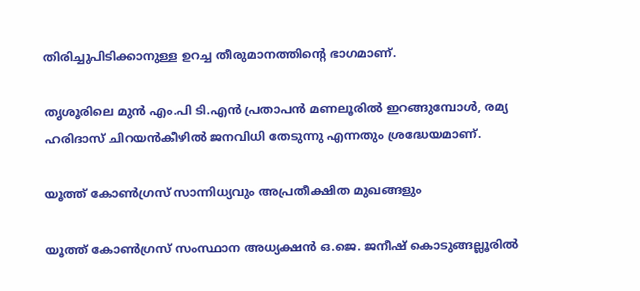തിരിച്ചുപിടിക്കാനുള്ള ഉറച്ച തീരുമാനത്തിന്റെ ഭാഗമാണ്.

തൃശൂരിലെ മുന്‍ എം.പി ടി.എന്‍ പ്രതാപന്‍ മണലൂരില്‍ ഇറങ്ങുമ്പോള്‍, രമ്യ ഹരിദാസ് ചിറയന്‍കീഴില്‍ ജനവിധി തേടുന്നു എന്നതും ശ്രദ്ധേയമാണ്.

യൂത്ത് കോണ്‍ഗ്രസ് സാന്നിധ്യവും അപ്രതീക്ഷിത മുഖങ്ങളും

യൂത്ത് കോണ്‍ഗ്രസ് സംസ്ഥാന അധ്യക്ഷന്‍ ഒ.ജെ. ജനീഷ് കൊടുങ്ങല്ലൂരില്‍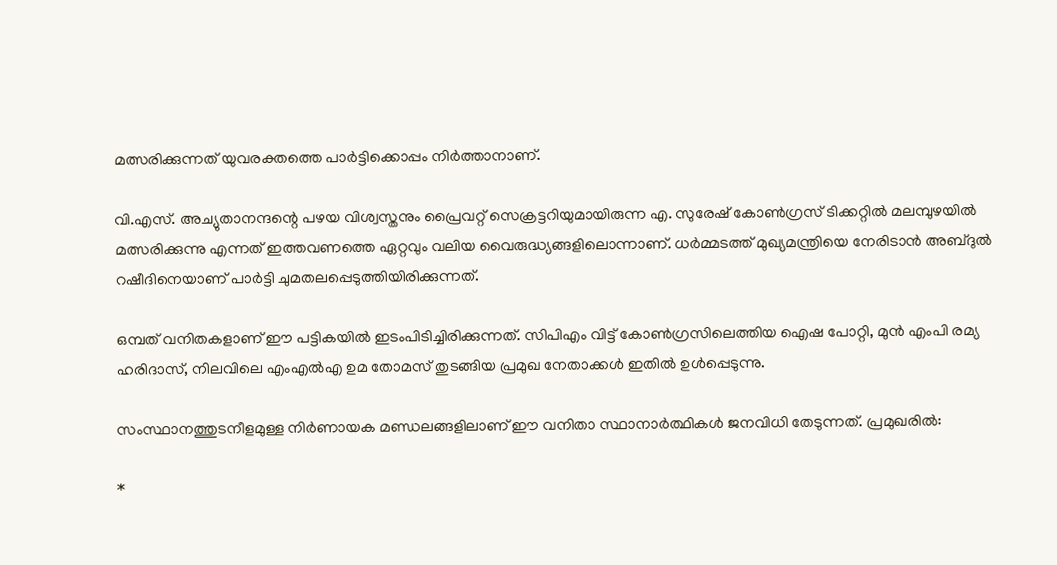മത്സരിക്കുന്നത് യുവരക്തത്തെ പാര്‍ട്ടിക്കൊപ്പം നിര്‍ത്താനാണ്.

വി.എസ്. അച്യുതാനന്ദന്റെ പഴയ വിശ്വസ്തനും പ്രൈവറ്റ് സെക്രട്ടറിയുമായിരുന്ന എ. സുരേഷ് കോണ്‍ഗ്രസ് ടിക്കറ്റില്‍ മലമ്പുഴയില്‍ മത്സരിക്കുന്നു എന്നത് ഇത്തവണത്തെ ഏറ്റവും വലിയ വൈരുദ്ധ്യങ്ങളിലൊന്നാണ്. ധര്‍മ്മടത്ത് മുഖ്യമന്ത്രിയെ നേരിടാന്‍ അബ്ദുല്‍ റഷീദിനെയാണ് പാര്‍ട്ടി ചുമതലപ്പെടുത്തിയിരിക്കുന്നത്.

ഒമ്പത് വനിതകളാണ് ഈ പട്ടികയില്‍ ഇടംപിടിച്ചിരിക്കുന്നത്. സിപിഎം വിട്ട് കോണ്‍ഗ്രസിലെത്തിയ ഐഷ പോറ്റി, മുന്‍ എംപി രമ്യ ഹരിദാസ്, നിലവിലെ എംഎല്‍എ ഉമ തോമസ് തുടങ്ങിയ പ്രമുഖ നേതാക്കള്‍ ഇതില്‍ ഉള്‍പ്പെടുന്നു.

സംസ്ഥാനത്തുടനീളമുള്ള നിര്‍ണായക മണ്ഡലങ്ങളിലാണ് ഈ വനിതാ സ്ഥാനാര്‍ത്ഥികള്‍ ജനവിധി തേടുന്നത്. പ്രമുഖരില്‍:

*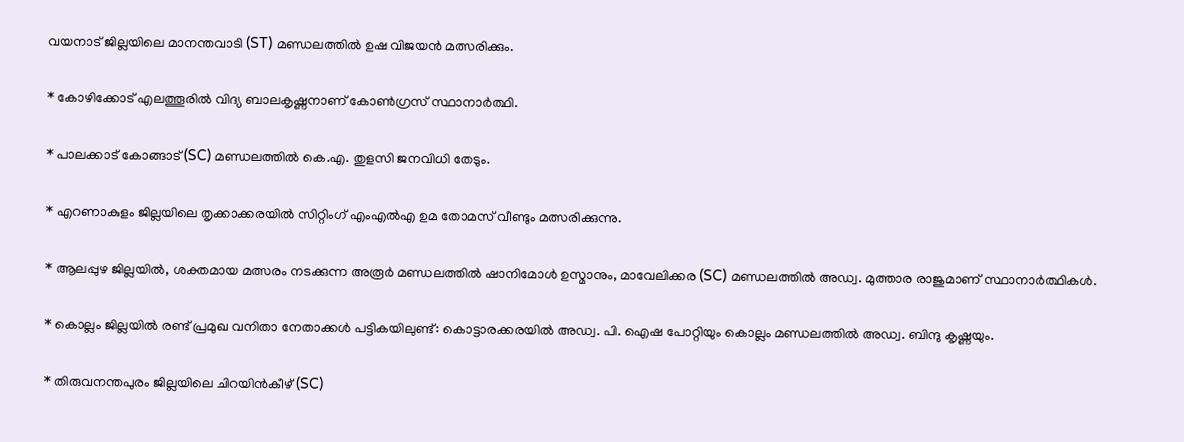വയനാട് ജില്ലയിലെ മാനന്തവാടി (ST) മണ്ഡലത്തില്‍ ഉഷ വിജയന്‍ മത്സരിക്കും.

* കോഴിക്കോട് എലത്തൂരില്‍ വിദ്യ ബാലകൃഷ്ണനാണ് കോണ്‍ഗ്രസ് സ്ഥാനാര്‍ത്ഥി.

* പാലക്കാട് കോങ്ങാട് (SC) മണ്ഡലത്തില്‍ കെ.എ. തുളസി ജനവിധി തേടും.

* എറണാകുളം ജില്ലയിലെ തൃക്കാക്കരയില്‍ സിറ്റിംഗ് എംഎല്‍എ ഉമ തോമസ് വീണ്ടും മത്സരിക്കുന്നു.

* ആലപ്പുഴ ജില്ലയില്‍, ശക്തമായ മത്സരം നടക്കുന്ന അരൂര്‍ മണ്ഡലത്തില്‍ ഷാനിമോള്‍ ഉസ്മാനും, മാവേലിക്കര (SC) മണ്ഡലത്തില്‍ അഡ്വ. മുത്താര രാജുമാണ് സ്ഥാനാര്‍ത്ഥികള്‍.

* കൊല്ലം ജില്ലയില്‍ രണ്ട് പ്രമുഖ വനിതാ നേതാക്കള്‍ പട്ടികയിലുണ്ട്: കൊട്ടാരക്കരയില്‍ അഡ്വ. പി. ഐഷ പോറ്റിയും കൊല്ലം മണ്ഡലത്തില്‍ അഡ്വ. ബിന്ദു കൃഷ്ണയും.

* തിരുവനന്തപുരം ജില്ലയിലെ ചിറയിന്‍കീഴ് (SC)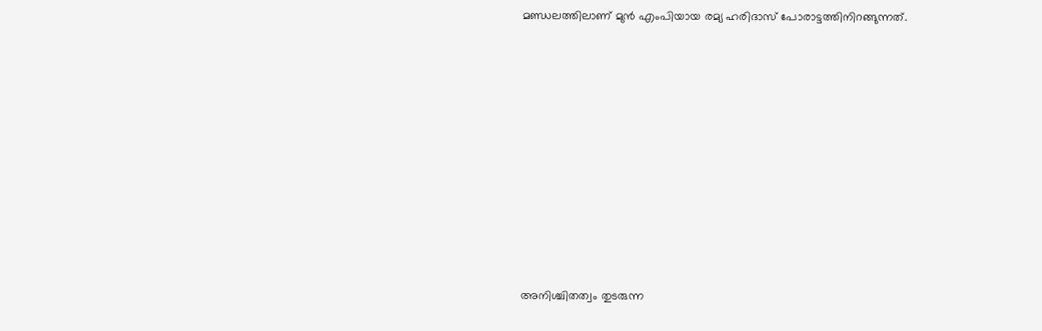മണ്ഡലത്തിലാണ് മുന്‍ എംപിയായ രമ്യ ഹരിദാസ് പോരാട്ടത്തിനിറങ്ങുന്നത്.











അനിശ്ചിതത്വം തുടരുന്ന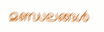മണ്ഡലങ്ങള്‍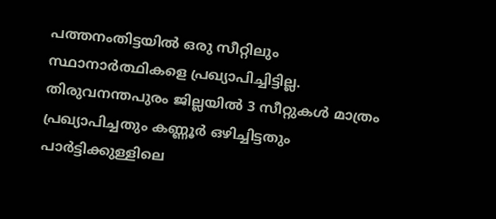പത്തനംതിട്ടയില്‍ ഒരു സീറ്റിലും സ്ഥാനാര്‍ത്ഥികളെ പ്രഖ്യാപിച്ചിട്ടില്ല. തിരുവനന്തപുരം ജില്ലയില്‍ 3 സീറ്റുകള്‍ മാത്രം പ്രഖ്യാപിച്ചതും കണ്ണൂര്‍ ഒഴിച്ചിട്ടതും പാര്‍ട്ടിക്കുള്ളിലെ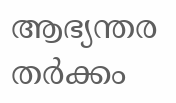ആഭ്യന്തര തര്‍ക്കം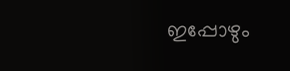ഇപ്പോഴും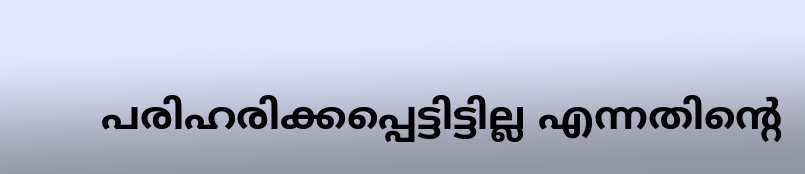പരിഹരിക്കപ്പെട്ടിട്ടില്ല എന്നതിന്റെ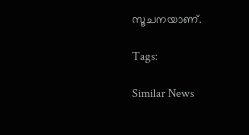സൂചനയാണ്.

Tags:

Similar News